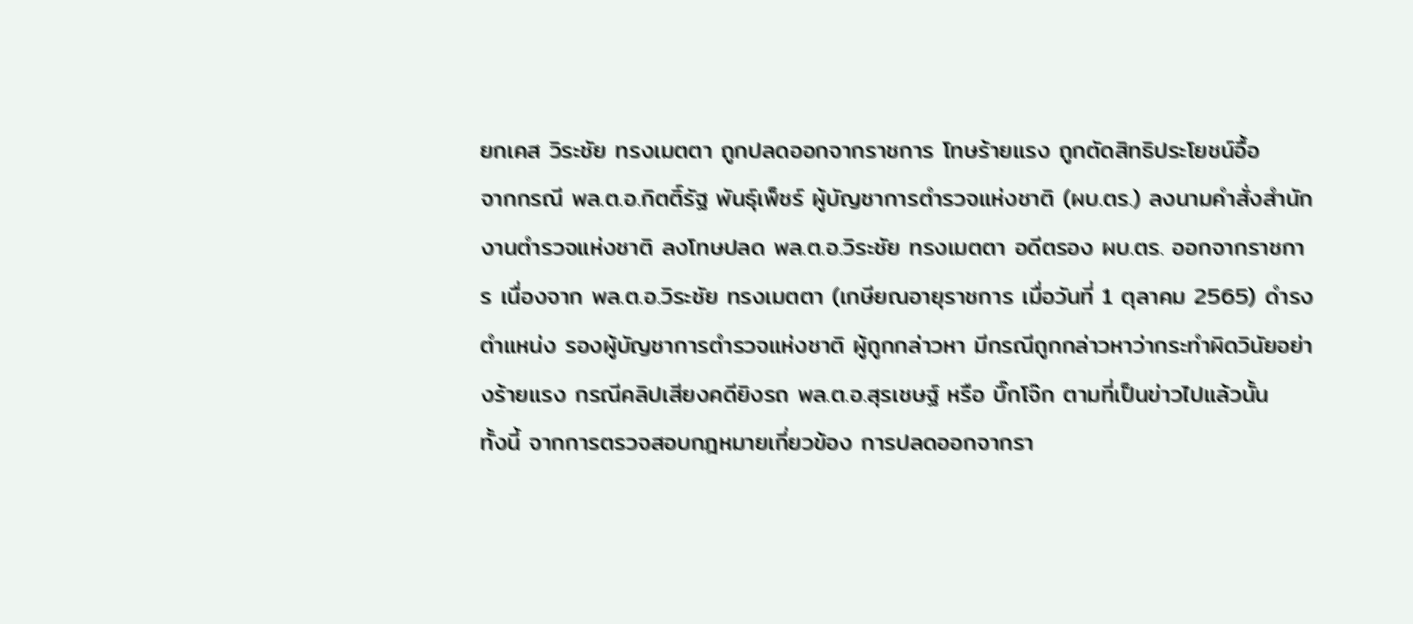ยกเคส วิระชัย ทรงเมตตา ถูกปลดออกจากราชการ โทษร้ายแรง ถูกตัดสิทธิประโยชน์อื้อ
จากกรณี พล.ต.อ.กิตติ์รัฐ พันธุ์เพ็ชร์ ผู้บัญชาการตำรวจแห่งชาติ (ผบ.ตร.) ลงนามคำสั่งสำนักงานตำรวจแห่งชาติ ลงโทษปลด พล.ต.อ.วิระชัย ทรงเมตตา อดีตรอง ผบ.ตร. ออกจากราชการ เนื่องจาก พล.ต.อ.วิระชัย ทรงเมตตา (เกษียณอายุราชการ เมื่อวันที่ 1 ตุลาคม 2565) ดำรงตำแหน่ง รองผู้บัญชาการตำรวจแห่งชาติ ผู้ถูกกล่าวหา มีกรณีถูกกล่าวหาว่ากระทำผิดวินัยอย่างร้ายแรง กรณีคลิปเสียงคดียิงรถ พล.ต.อ.สุรเชษฐ์ หรือ บิ๊กโจ๊ก ตามที่เป็นข่าวไปแล้วนั้น
ทั้งนี้ จากการตรวจสอบกฎหมายเกี่ยวข้อง การปลดออกจากรา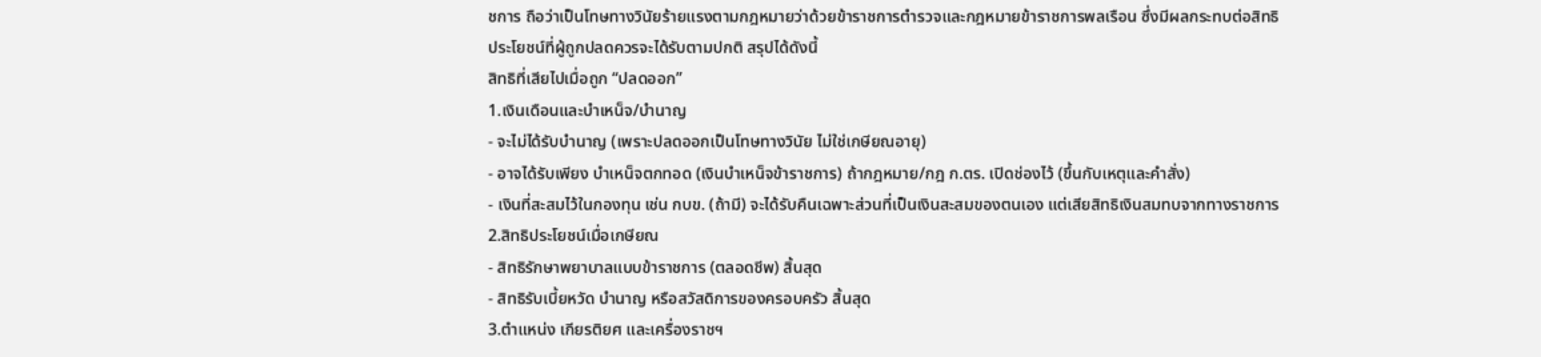ชการ ถือว่าเป็นโทษทางวินัยร้ายแรงตามกฎหมายว่าด้วยข้าราชการตำรวจและกฎหมายข้าราชการพลเรือน ซึ่งมีผลกระทบต่อสิทธิประโยชน์ที่ผู้ถูกปลดควรจะได้รับตามปกติ สรุปได้ดังนี้
สิทธิที่เสียไปเมื่อถูก “ปลดออก”
1.เงินเดือนและบำเหน็จ/บำนาญ
- จะไม่ได้รับบำนาญ (เพราะปลดออกเป็นโทษทางวินัย ไม่ใช่เกษียณอายุ)
- อาจได้รับเพียง บำเหน็จตกทอด (เงินบำเหน็จข้าราชการ) ถ้ากฎหมาย/กฎ ก.ตร. เปิดช่องไว้ (ขึ้นกับเหตุและคำสั่ง)
- เงินที่สะสมไว้ในกองทุน เช่น กบข. (ถ้ามี) จะได้รับคืนเฉพาะส่วนที่เป็นเงินสะสมของตนเอง แต่เสียสิทธิเงินสมทบจากทางราชการ
2.สิทธิประโยชน์เมื่อเกษียณ
- สิทธิรักษาพยาบาลแบบข้าราชการ (ตลอดชีพ) สิ้นสุด
- สิทธิรับเบี้ยหวัด บำนาญ หรือสวัสดิการของครอบครัว สิ้นสุด
3.ตำแหน่ง เกียรติยศ และเครื่องราชฯ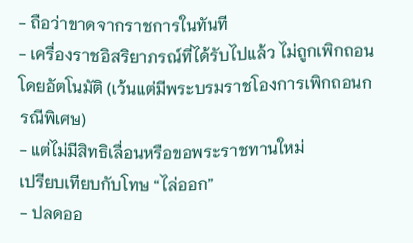- ถือว่าขาดจากราชการในทันที
- เครื่องราชอิสริยาภรณ์ที่ได้รับไปแล้ว ไม่ถูกเพิกถอน โดยอัตโนมัติ (เว้นแต่มีพระบรมราชโองการเพิกถอนกรณีพิเศษ)
- แต่ไม่มีสิทธิเลื่อนหรือขอพระราชทานใหม่
เปรียบเทียบกับโทษ “ไล่ออก”
- ปลดออ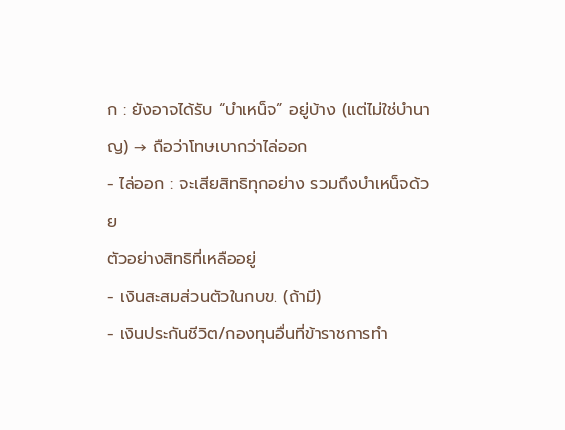ก : ยังอาจได้รับ “บำเหน็จ” อยู่บ้าง (แต่ไม่ใช่บำนาญ) → ถือว่าโทษเบากว่าไล่ออก
- ไล่ออก : จะเสียสิทธิทุกอย่าง รวมถึงบำเหน็จด้วย
ตัวอย่างสิทธิที่เหลืออยู่
- เงินสะสมส่วนตัวในกบข. (ถ้ามี)
- เงินประกันชีวิต/กองทุนอื่นที่ข้าราชการทำ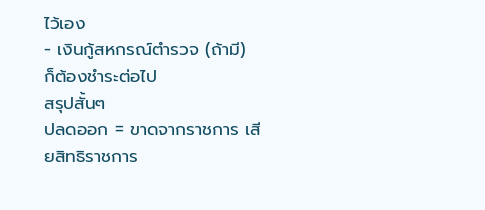ไว้เอง
- เงินกู้สหกรณ์ตำรวจ (ถ้ามี) ก็ต้องชำระต่อไป
สรุปสั้นๆ
ปลดออก = ขาดจากราชการ เสียสิทธิราชการ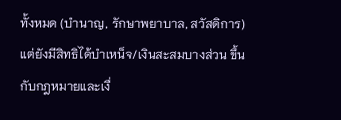ทั้งหมด (บำนาญ, รักษาพยาบาล, สวัสดิการ) แต่ยังมีสิทธิได้บำเหน็จ/เงินสะสมบางส่วน ขึ้นกับกฎหมายและเงื่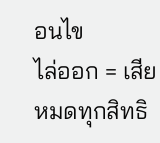อนไข
ไล่ออก = เสียหมดทุกสิทธิ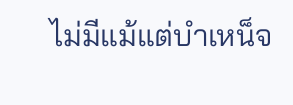ไม่มีแม้แต่บำเหน็จ